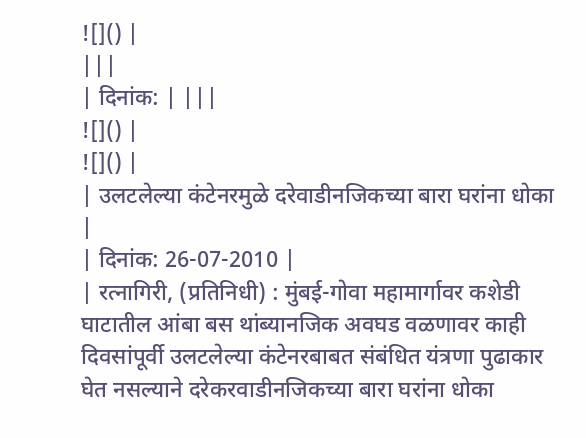![]() |
|||
| दिनांक: | |||
![]() |
![]() |
| उलटलेल्या कंटेनरमुळे दरेवाडीनजिकच्या बारा घरांना धोका |
| दिनांक: 26-07-2010 |
| रत्नागिरी, (प्रतिनिधी) : मुंबई-गोवा महामार्गावर कशेडी घाटातील आंबा बस थांब्यानजिक अवघड वळणावर काही दिवसांपूर्वी उलटलेल्या कंटेनरबाबत संबंधित यंत्रणा पुढाकार घेत नसल्याने दरेकरवाडीनजिकच्या बारा घरांना धोका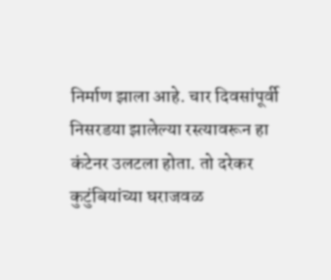निर्माण झाला आहे. चार दिवसांपूर्वी निसरडया झालेल्या रस्त्यावरून हा कंटेनर उलटला होता. तो दरेकर कुटुंबियांच्या घराजवळ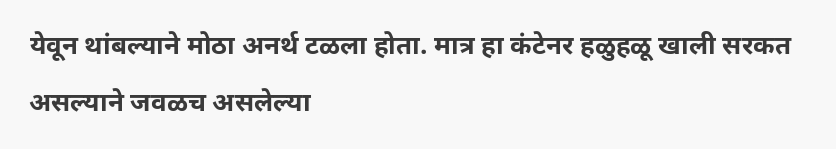येवून थांबल्याने मोठा अनर्थ टळला होता. मात्र हा कंटेनर हळुहळू खाली सरकत असल्याने जवळच असलेल्या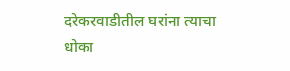दरेकरवाडीतील घरांना त्याचा धोका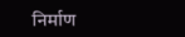निर्माण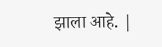झाला आहे. |